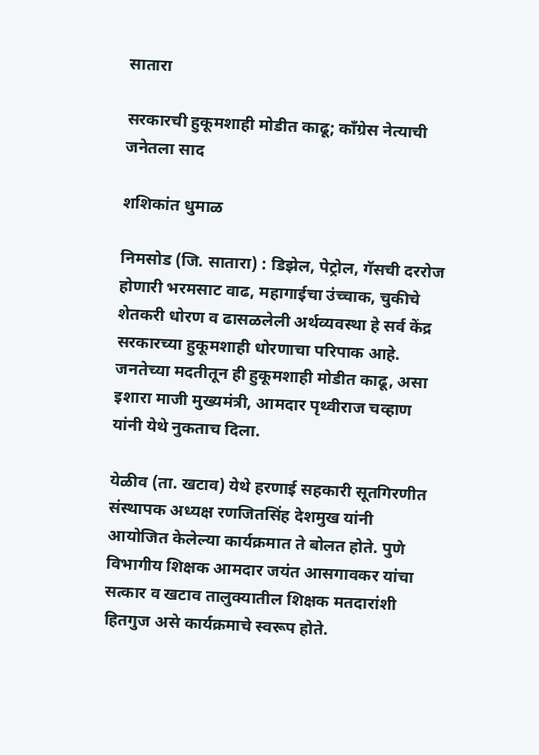सातारा

सरकारची हुकूमशाही मोडीत काढू; कॉंग्रेस नेत्याची जनेतला साद

शशिकांत धुमाळ

निमसोड (जि. सातारा) : डिझेल, पेट्रोल, गॅसची दररोज होणारी भरमसाट वाढ, महागाईचा उंच्चाक, चुकीचे शेतकरी धोरण व ढासळलेली अर्थव्यवस्था हे सर्व केंद्र सरकारच्या हुकूमशाही धोरणाचा परिपाक आहे. जनतेच्या मदतीतून ही हुकूमशाही मोडीत काढू, असा इशारा माजी मुख्यमंत्री, आमदार पृथ्वीराज चव्हाण यांनी येथे नुकताच दिला.

येळीव (ता. खटाव) येथे हरणाई सहकारी सूतगिरणीत संस्थापक अध्यक्ष रणजितसिंह देशमुख यांनी आयोजित केलेल्या कार्यक्रमात ते बोलत होते. पुणे विभागीय शिक्षक आमदार जयंत आसगावकर यांचा सत्कार व खटाव तालुक्‍यातील शिक्षक मतदारांशी हितगुज असे कार्यक्रमाचे स्वरूप होते.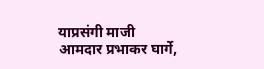याप्रसंगी माजी आमदार प्रभाकर घार्गे,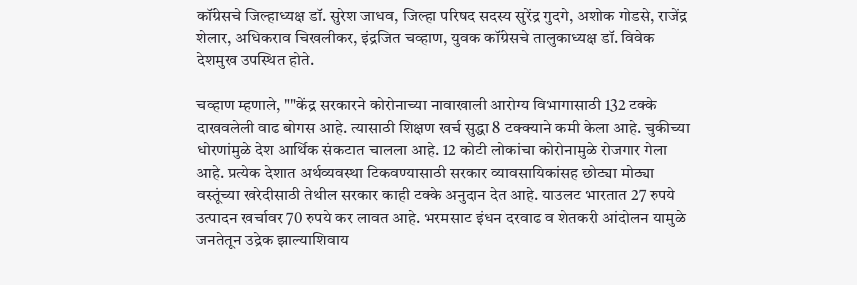कॉंग्रेसचे जिल्हाध्यक्ष डॉ. सुरेश जाधव, जिल्हा परिषद सदस्य सुरेंद्र गुदगे, अशोक गोडसे, राजेंद्र शेलार, अधिकराव चिखलीकर, इंद्रजित चव्हाण, युवक कॉंग्रेसचे तालुकाध्यक्ष डॉ. विवेक देशमुख उपस्थित होते.

चव्हाण म्हणाले, ""केंद्र सरकारने कोरोनाच्या नावाखाली आरोग्य विभागासाठी 132 टक्के दाखवलेली वाढ बोगस आहे. त्यासाठी शिक्षण खर्च सुद्धा 8 टक्‍क्‍याने कमी केला आहे. चुकीच्या धोरणांमुळे देश आर्थिक संकटात चालला आहे. 12 कोटी लोकांचा कोरोनामुळे रोजगार गेला आहे. प्रत्येक देशात अर्थव्यवस्था टिकवण्यासाठी सरकार व्यावसायिकांसह छोट्या मोठ्या वस्तूंच्या खरेदीसाठी तेथील सरकार काही टक्के अनुदान देत आहे. याउलट भारतात 27 रुपये उत्पादन खर्चावर 70 रुपये कर लावत आहे. भरमसाट इंधन दरवाढ व शेतकरी आंदोलन यामुळे जनतेतून उद्रेक झाल्याशिवाय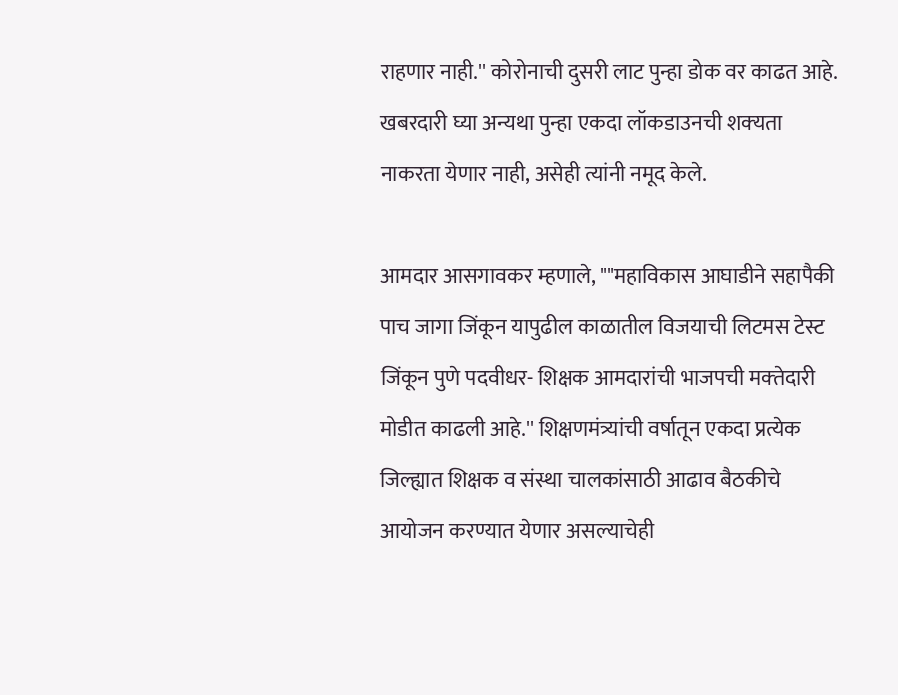राहणार नाही.'' कोरोनाची दुसरी लाट पुन्हा डोक वर काढत आहे. खबरदारी घ्या अन्यथा पुन्हा एकदा लॉकडाउनची शक्‍यता नाकरता येणार नाही, असेही त्यांनी नमूद केले.

आमदार आसगावकर म्हणाले, ""महाविकास आघाडीने सहापैकी पाच जागा जिंकून यापुढील काळातील विजयाची लिटमस टेस्ट जिंकून पुणे पदवीधर- शिक्षक आमदारांची भाजपची मक्‍तेदारी मोडीत काढली आहे.'' शिक्षणमंत्र्यांची वर्षातून एकदा प्रत्येक जिल्ह्यात शिक्षक व संस्था चालकांसाठी आढाव बैठकीचे आयोजन करण्यात येणार असल्याचेही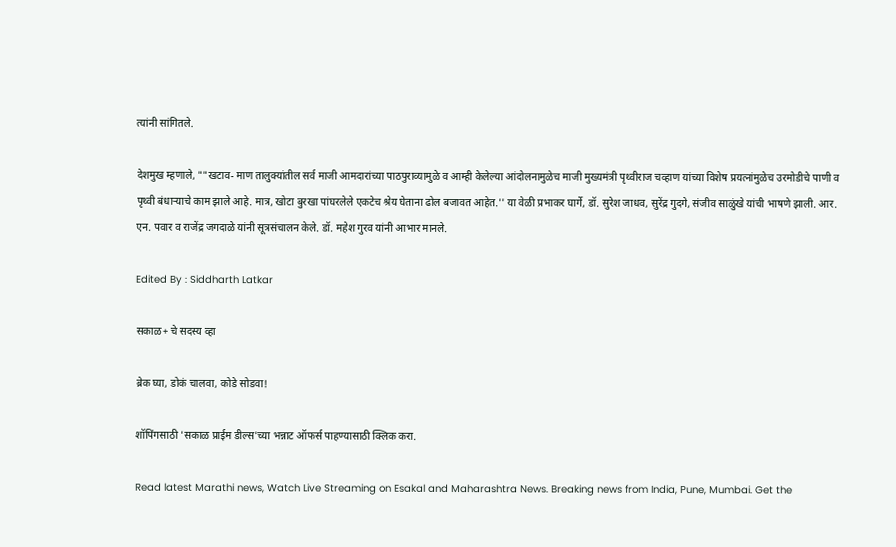त्यांनी सांगितले.

देशमुख म्हणाले, ""खटाव- माण तालुक्‍यांतील सर्व माजी आमदारांच्या पाठपुराव्यामुळे व आम्ही केलेल्या आंदोलनामुळेच माजी मुख्यमंत्री पृथ्वीराज चव्हाण यांच्या विशेष प्रयत्नांमुळेच उरमोडीचे पाणी व पृथ्वी बंधाऱ्याचे काम झाले आहे. मात्र, खोटा बुरखा पांघरलेले एकटेच श्रेय घेताना ढोल बजावत आहेत.'' या वेळी प्रभाकर घार्गे, डॉ. सुरेश जाधव, सुरेंद्र गुदगे, संजीव साळुंखे यांची भाषणे झाली. आर. एन. पवार व राजेंद्र जगदाळे यांनी सूत्रसंचालन केले. डॉ. महेश गुरव यांनी आभार मानले.

Edited By : Siddharth Latkar

सकाळ+ चे सदस्य व्हा

ब्रेक घ्या, डोकं चालवा, कोडे सोडवा!

शॉपिंगसाठी 'सकाळ प्राईम डील्स'च्या भन्नाट ऑफर्स पाहण्यासाठी क्लिक करा.

Read latest Marathi news, Watch Live Streaming on Esakal and Maharashtra News. Breaking news from India, Pune, Mumbai. Get the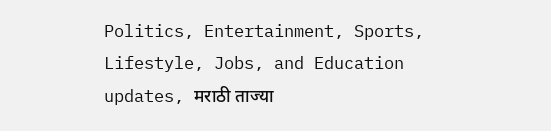Politics, Entertainment, Sports, Lifestyle, Jobs, and Education updates, मराठी ताज्या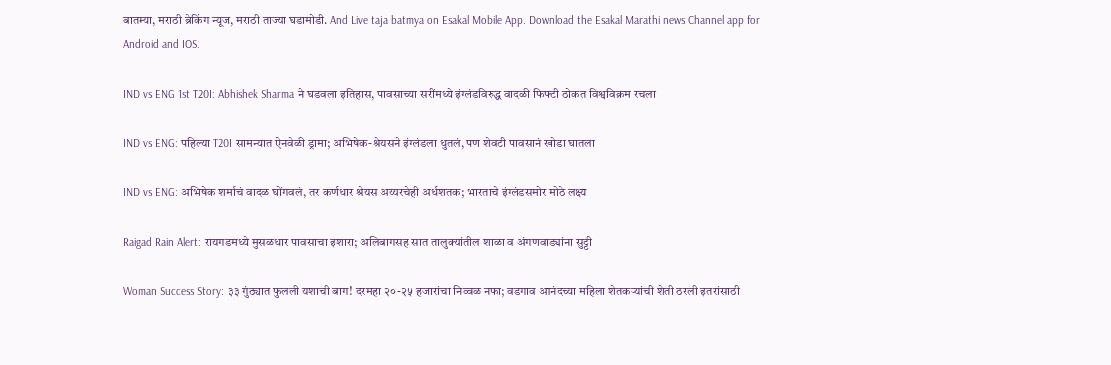बातम्या, मराठी ब्रेकिंग न्यूज, मराठी ताज्या घडामोडी. And Live taja batmya on Esakal Mobile App. Download the Esakal Marathi news Channel app for Android and IOS.

IND vs ENG 1st T20I: Abhishek Sharma ने घडवला इतिहास, पावसाच्या सरींमध्ये इंग्लंडविरुद्ध वादळी फिफ्टी ठोकत विश्वविक्रम रचला

IND vs ENG: पहिल्या T20I सामन्यात ऐनवेळी ड्रामा; अभिषेक-श्रेयसने इंग्लंडला धुतलं, पण शेवटी पावसानं खोडा घातला

IND vs ENG: अभिषेक शर्माचं वादळ घोंगवलं, तर कर्णधार श्रेयस अय्यरचेही अर्धशतक; भारताचे इंग्लंडसमोर मोठे लक्ष्य

Raigad Rain Alert: रायगडमध्ये मुसळधार पावसाचा इशारा; अलिबागसह सात तालुक्यांतील शाळा व अंगणवाड्यांना सुट्टी

Woman Success Story: ३३ गुंठ्यात फुलली यशाची बाग! दरमहा २०-२५ हजारांचा निव्वळ नफा; वडगाव आनंदच्या महिला शेतकऱ्यांची शेती ठरली इतरांसाठी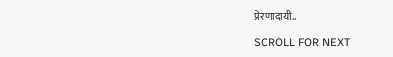प्रेरणादायी..

SCROLL FOR NEXT